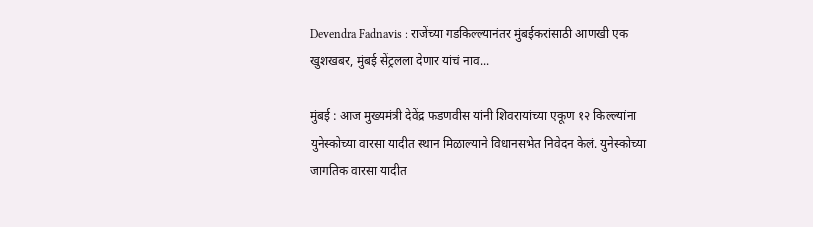Devendra Fadnavis : राजेंच्या गडकिल्ल्यानंतर मुंबईकरांसाठी आणखी एक खुशखबर, मुंबई सेंट्रलला देणार यांचं नाव...

मुंबई : आज मुख्यमंत्री देवेंद्र फडणवीस यांनी शिवरायांच्या एकूण १२ किल्ल्यांना युनेस्कोच्या वारसा यादीत स्थान मिळाल्याने विधानसभेत निवेदन केलं. युनेस्कोच्या जागतिक वारसा यादीत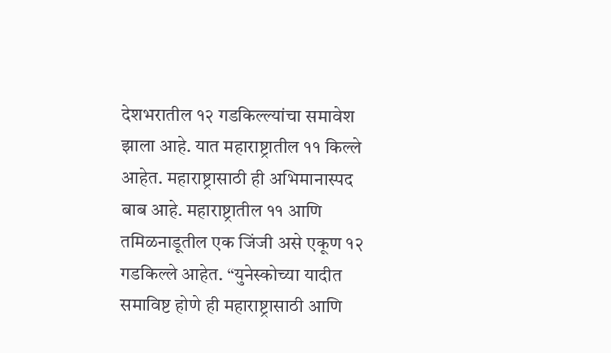देशभरातील १२ गडकिल्ल्यांचा समावेश झाला आहे. यात महाराष्ट्रातील ११ किल्ले आहेत. महाराष्ट्रासाठी ही अभिमानास्पद बाब आहे. महाराष्ट्रातील ११ आणि तमिळनाडूतील एक जिंजी असे एकूण १२ गडकिल्ले आहेत. “युनेस्कोच्या यादीत समाविष्ट होणे ही महाराष्ट्रासाठी आणि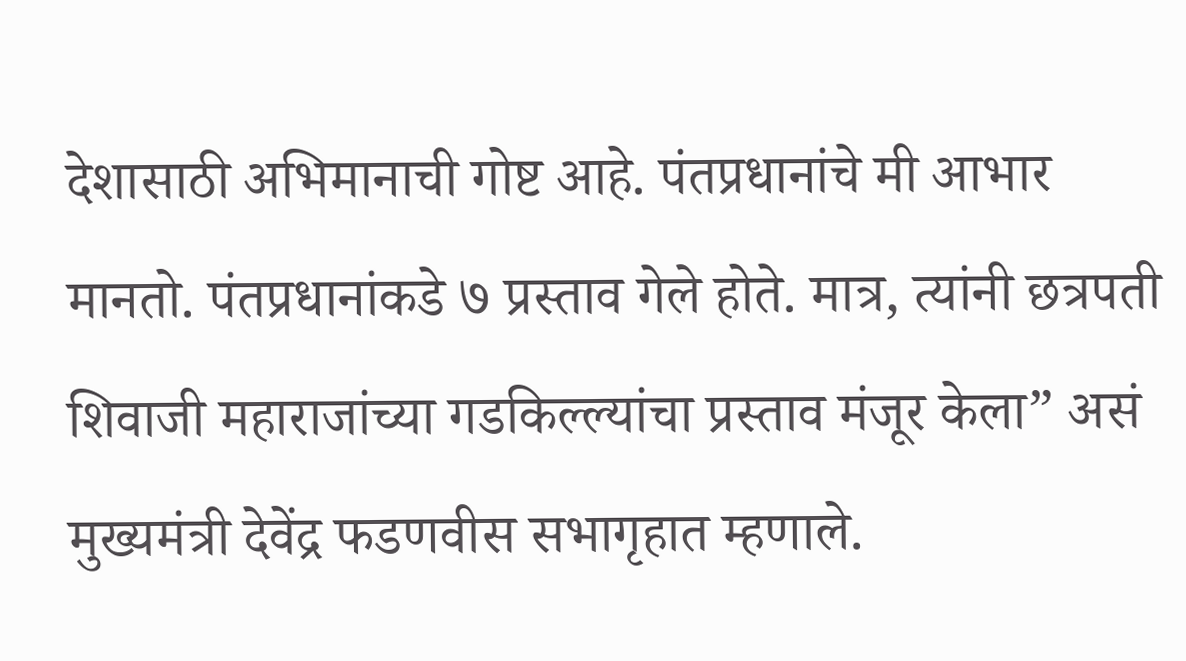देशासाठी अभिमानाची गोष्ट आहे. पंतप्रधानांचे मी आभार मानतो. पंतप्रधानांकडे ७ प्रस्ताव गेले होते. मात्र, त्यांनी छत्रपती शिवाजी महाराजांच्या गडकिल्ल्यांचा प्रस्ताव मंजूर केला” असं मुख्यमंत्री देवेंद्र फडणवीस सभागृहात म्हणाले.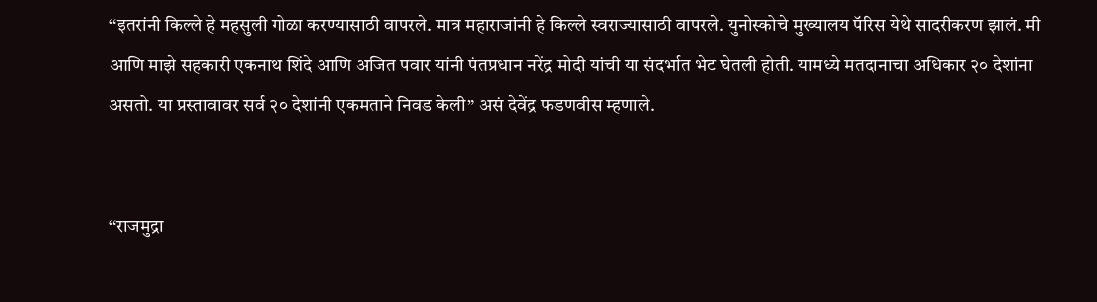“इतरांनी किल्ले हे महसुली गोळा करण्यासाठी वापरले. मात्र महाराजांनी हे किल्ले स्वराज्यासाठी वापरले. युनोस्कोचे मुख्यालय पॅरिस येथे सादरीकरण झालं. मी आणि माझे सहकारी एकनाथ शिंदे आणि अजित पवार यांनी पंतप्रधान नरेंद्र मोदी यांची या संदर्भात भेट घेतली होती. यामध्ये मतदानाचा अधिकार २० देशांना असतो. या प्रस्तावावर सर्व २० देशांनी एकमताने निवड केली” असं देवेंद्र फडणवीस म्हणाले.


“राजमुद्रा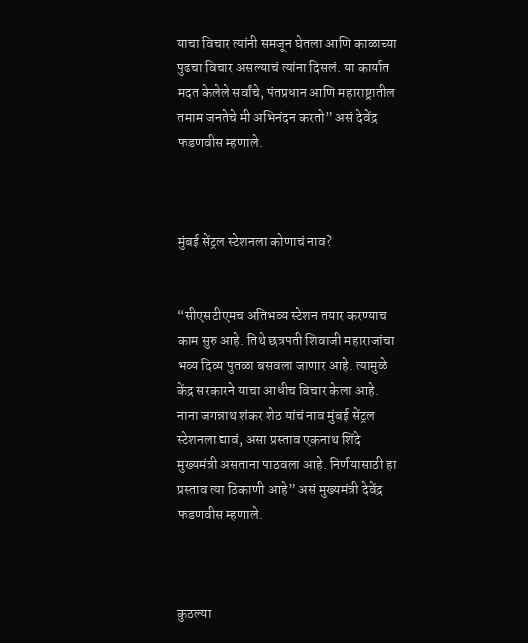याचा विचार त्यांनी समजून घेतला आणि काळाच्या पुढचा विचार असल्याचं त्यांना दिसलं. या कार्यात मदत केलेले सर्वांचे, पंतप्रधान आणि महाराष्ट्रातील तमाम जनतेचे मी अभिनंदन करतो” असं देवेंद्र फडणवीस म्हणाले.



मुंबई सेंट्रल स्टेशनला कोणाचं नाव?


“सीएसटीएमच अतिभव्य स्टेशन तयार करण्याच काम सुरु आहे. तिथे छत्रपती शिवाजी महाराजांचा भव्य दिव्य पुतळा बसवला जाणार आहे. त्यामुळे केंद्र सरकारने याचा आधीच विचार केला आहे. नाना जगन्नाथ शंकर शेठ यांचं नाव मुंबई सेंट्रल स्टेशनला द्यावं, असा प्रस्ताव एकनाथ शिंदे मुख्यमंत्री असताना पाठवला आहे. निर्णयासाठी हा प्रस्ताव त्या ठिकाणी आहे” असं मुख्यमंत्री देवेंद्र फडणवीस म्हणाले.



कुठल्या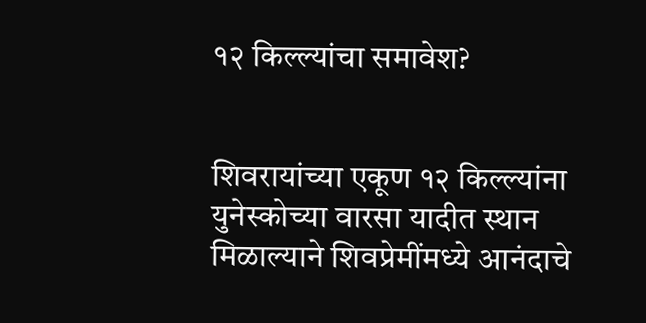१२ किल्ल्यांचा समावेश?


शिवरायांच्या एकूण १२ किल्ल्यांना युनेस्कोच्या वारसा यादीत स्थान मिळाल्याने शिवप्रेमींमध्ये आनंदाचे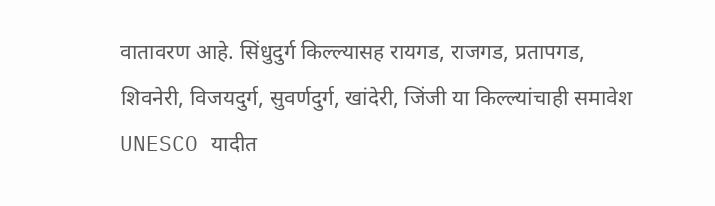वातावरण आहे. सिंधुदुर्ग किल्ल्यासह रायगड, राजगड, प्रतापगड, शिवनेरी, विजयदुर्ग, सुवर्णदुर्ग, खांदेरी, जिंजी या किल्ल्यांचाही समावेश UNESCO यादीत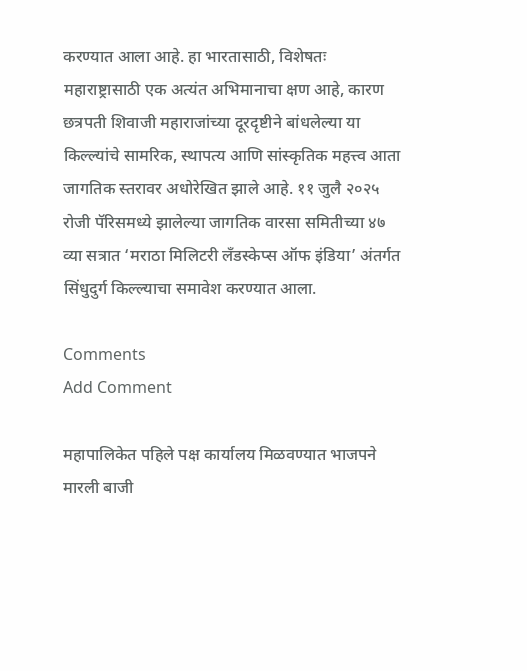करण्यात आला आहे. हा भारतासाठी, विशेषतः महाराष्ट्रासाठी एक अत्यंत अभिमानाचा क्षण आहे, कारण छत्रपती शिवाजी महाराजांच्या दूरदृष्टीने बांधलेल्या या किल्ल्यांचे सामरिक, स्थापत्य आणि सांस्कृतिक महत्त्व आता जागतिक स्तरावर अधोरेखित झाले आहे. ११ जुलै २०२५ रोजी पॅरिसमध्ये झालेल्या जागतिक वारसा समितीच्या ४७ व्या सत्रात ‘मराठा मिलिटरी लँडस्केप्स ऑफ इंडिया’ अंतर्गत सिंधुदुर्ग किल्ल्याचा समावेश करण्यात आला.

Comments
Add Comment

महापालिकेत पहिले पक्ष कार्यालय मिळवण्यात भाजपने मारली बाजी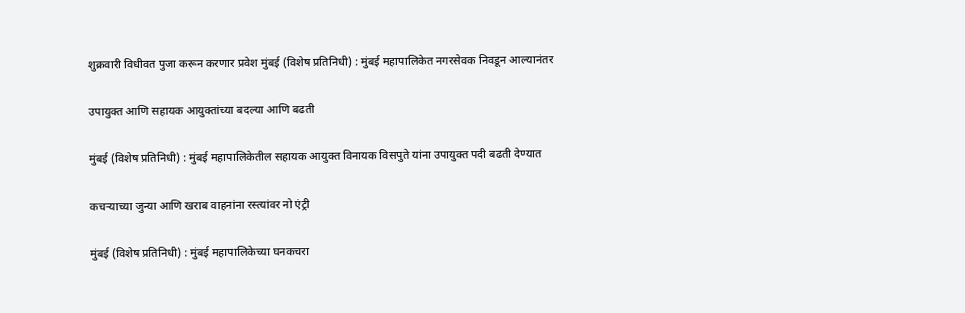शुक्रवारी विधीवत पुजा करून करणार प्रवेश मुंबई (विशेष प्रतिनिधी) : मुंबई महापालिकेत नगरसेवक निवडून आल्यानंतर

उपायुक्त आणि सहायक आयुक्तांच्या बदल्या आणि बढती

मुंबई (विशेष प्रतिनिधी) : मुंबई महापालिकेतील सहायक आयुक्त विनायक विसपुते यांना उपायुक्त पदी बढती देण्यात

कचऱ्याच्या जुन्या आणि खराब वाहनांना रस्त्यांवर नो एंट्री

मुंबई (विशेष प्रतिनिधी) : मुंबई महापालिकेच्या घनकचरा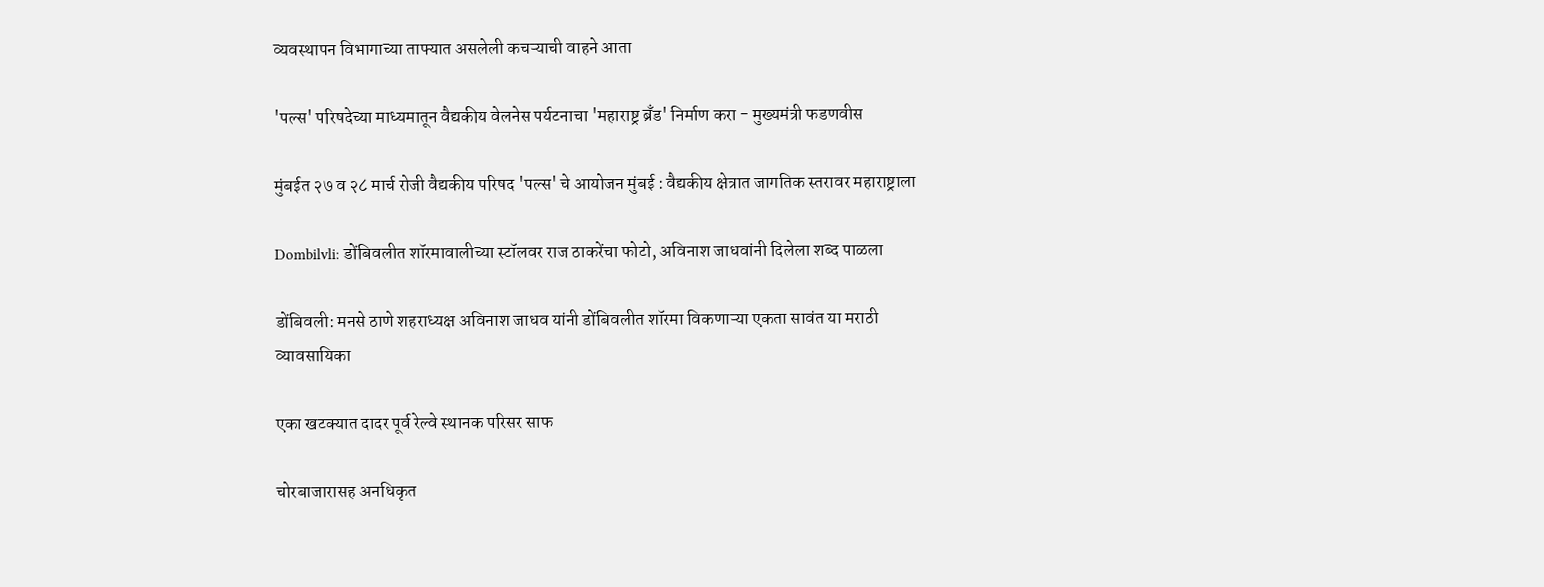व्यवस्थापन विभागाच्या ताफ्यात असलेली कचऱ्याची वाहने आता

'पल्स' परिषदेच्या माध्यमातून वैद्यकीय वेलनेस पर्यटनाचा 'महाराष्ट्र ब्रँड' निर्माण करा - मुख्यमंत्री फडणवीस

मुंबईत २७ व २८ मार्च रोजी वैद्यकीय परिषद 'पल्स' चे आयोजन मुंबई : वैद्यकीय क्षेत्रात जागतिक स्तरावर महाराष्ट्राला

Dombilvli: डोंबिवलीत शॉरमावालीच्या स्टॉलवर राज ठाकरेंचा फोटो, अविनाश जाधवांनी दिलेला शब्द पाळला

डोंबिवली: मनसे ठाणे शहराध्यक्ष अविनाश जाधव यांनी डोंबिवलीत शॉरमा विकणाऱ्या एकता सावंत या मराठी व्यावसायिका

एका खटक्यात दादर पूर्व रेल्वे स्थानक परिसर साफ

चोरबाजारासह अनधिकृत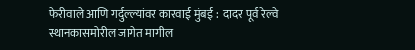फेरीवाले आणि गर्दुल्ल्यांवर कारवाई मुंबई :  दादर पूर्व रेल्वे स्थानकासमोरील जागेत मागील